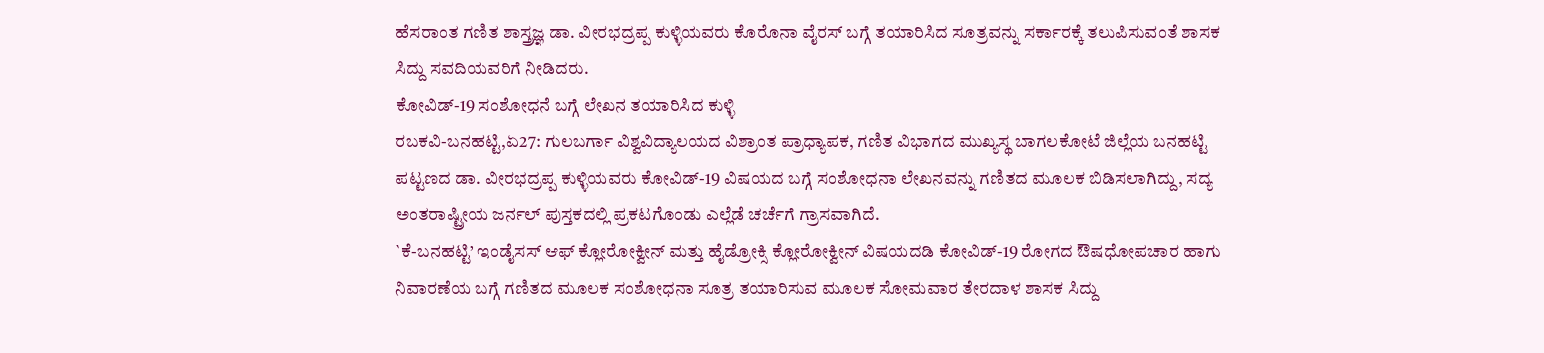ಹೆಸರಾಂತ ಗಣಿತ ಶಾಸ್ತ್ರಜ್ಞ ಡಾ. ವೀರಭದ್ರಪ್ಪ ಕುಳ್ಳಿಯವರು ಕೊರೊನಾ ವೈರಸ್ ಬಗ್ಗೆ ತಯಾರಿಸಿದ ಸೂತ್ರವನ್ನು ಸರ್ಕಾರಕ್ಕೆ ತಲುಪಿಸುವಂತೆ ಶಾಸಕ ಸಿದ್ದು ಸವದಿಯವರಿಗೆ ನೀಡಿದರು.
ಕೋವಿಡ್-19 ಸಂಶೋಧನೆ ಬಗ್ಗೆ ಲೇಖನ ತಯಾರಿಸಿದ ಕುಳ್ಳಿ
ರಬಕವಿ-ಬನಹಟ್ಟಿ,ಏ27: ಗುಲಬರ್ಗಾ ವಿಶ್ವವಿದ್ಯಾಲಯದ ವಿಶ್ರಾಂತ ಪ್ರಾಧ್ಯಾಪಕ, ಗಣಿತ ವಿಭಾಗದ ಮುಖ್ಯಸ್ಥ ಬಾಗಲಕೋಟೆ ಜಿಲ್ಲೆಯ ಬನಹಟ್ಟಿ ಪಟ್ಟಣದ ಡಾ. ವೀರಭದ್ರಪ್ಪ ಕುಳ್ಳಿಯವರು ಕೋವಿಡ್-19 ವಿಷಯದ ಬಗ್ಗೆ ಸಂಶೋಧನಾ ಲೇಖನವನ್ನು ಗಣಿತದ ಮೂಲಕ ಬಿಡಿಸಲಾಗಿದ್ದು, ಸದ್ಯ ಅಂತರಾಷ್ಟ್ರೀಯ ಜರ್ನಲ್ ಪುಸ್ತಕದಲ್ಲಿ ಪ್ರಕಟಗೊಂಡು ಎಲ್ಲೆಡೆ ಚರ್ಚೆಗೆ ಗ್ರಾಸವಾಗಿದೆ.
`ಕೆ-ಬನಹಟ್ಟಿ’ ಇಂಡೈಸಸ್ ಆಫ್ ಕ್ಲೋರೋಕ್ವೀನ್ ಮತ್ತು ಹೈಡ್ರೋಕ್ಸಿ ಕ್ಲೋರೋಕ್ವೀನ್ ವಿಷಯದಡಿ ಕೋವಿಡ್-19 ರೋಗದ ಔಷಧೋಪಚಾರ ಹಾಗು ನಿವಾರಣೆಯ ಬಗ್ಗೆ ಗಣಿತದ ಮೂಲಕ ಸಂಶೋಧನಾ ಸೂತ್ರ ತಯಾರಿಸುವ ಮೂಲಕ ಸೋಮವಾರ ತೇರದಾಳ ಶಾಸಕ ಸಿದ್ದು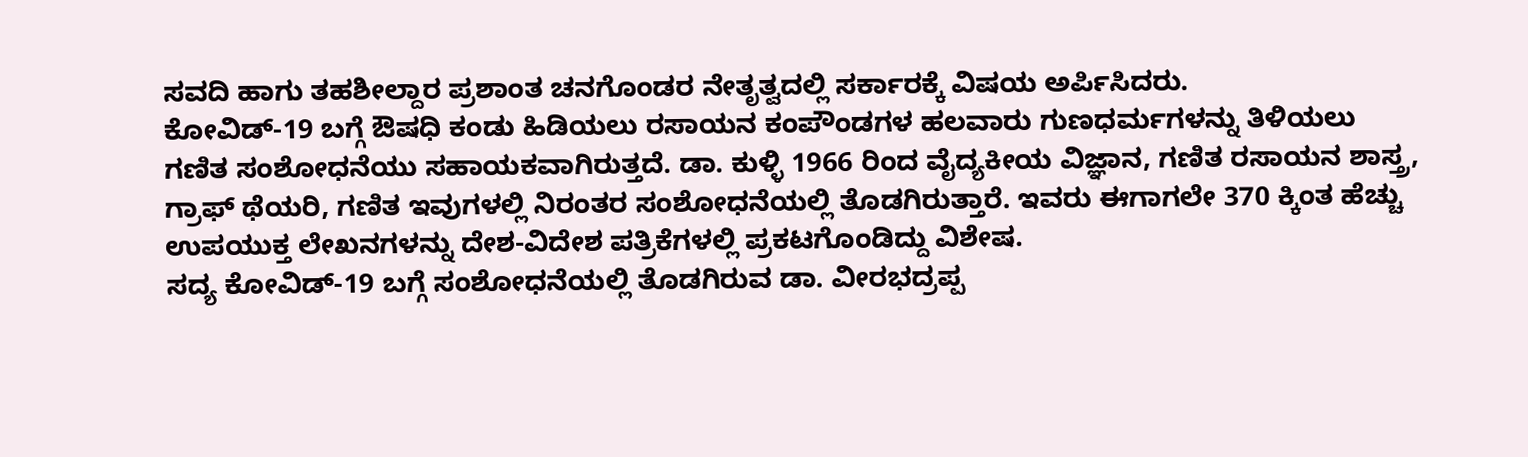ಸವದಿ ಹಾಗು ತಹಶೀಲ್ದಾರ ಪ್ರಶಾಂತ ಚನಗೊಂಡರ ನೇತೃತ್ವದಲ್ಲಿ ಸರ್ಕಾರಕ್ಕೆ ವಿಷಯ ಅರ್ಪಿಸಿದರು.
ಕೋವಿಡ್-19 ಬಗ್ಗೆ ಔಷಧಿ ಕಂಡು ಹಿಡಿಯಲು ರಸಾಯನ ಕಂಪೌಂಡಗಳ ಹಲವಾರು ಗುಣಧರ್ಮಗಳನ್ನು ತಿಳಿಯಲು ಗಣಿತ ಸಂಶೋಧನೆಯು ಸಹಾಯಕವಾಗಿರುತ್ತದೆ. ಡಾ. ಕುಳ್ಳಿ 1966 ರಿಂದ ವೈದ್ಯಕೀಯ ವಿಜ್ಞಾನ, ಗಣಿತ ರಸಾಯನ ಶಾಸ್ತ್ರ, ಗ್ರಾಫ್ ಥೆಯರಿ, ಗಣಿತ ಇವುಗಳಲ್ಲಿ ನಿರಂತರ ಸಂಶೋಧನೆಯಲ್ಲಿ ತೊಡಗಿರುತ್ತಾರೆ. ಇವರು ಈಗಾಗಲೇ 370 ಕ್ಕಿಂತ ಹೆಚ್ಚು ಉಪಯುಕ್ತ ಲೇಖನಗಳನ್ನು ದೇಶ-ವಿದೇಶ ಪತ್ರಿಕೆಗಳಲ್ಲಿ ಪ್ರಕಟಗೊಂಡಿದ್ದು ವಿಶೇಷ.
ಸದ್ಯ ಕೋವಿಡ್-19 ಬಗ್ಗೆ ಸಂಶೋಧನೆಯಲ್ಲಿ ತೊಡಗಿರುವ ಡಾ. ವೀರಭದ್ರಪ್ಪ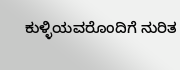ಕುಳ್ಳಿಯವರೊಂದಿಗೆ ನುರಿತ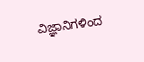ವಿಜ್ಞಾನಿಗಳಿಂದ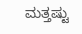ಮತ್ತಷ್ಟು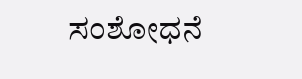ಸಂಶೋಧನೆ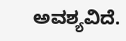ಅವಶ್ಯವಿದೆ.